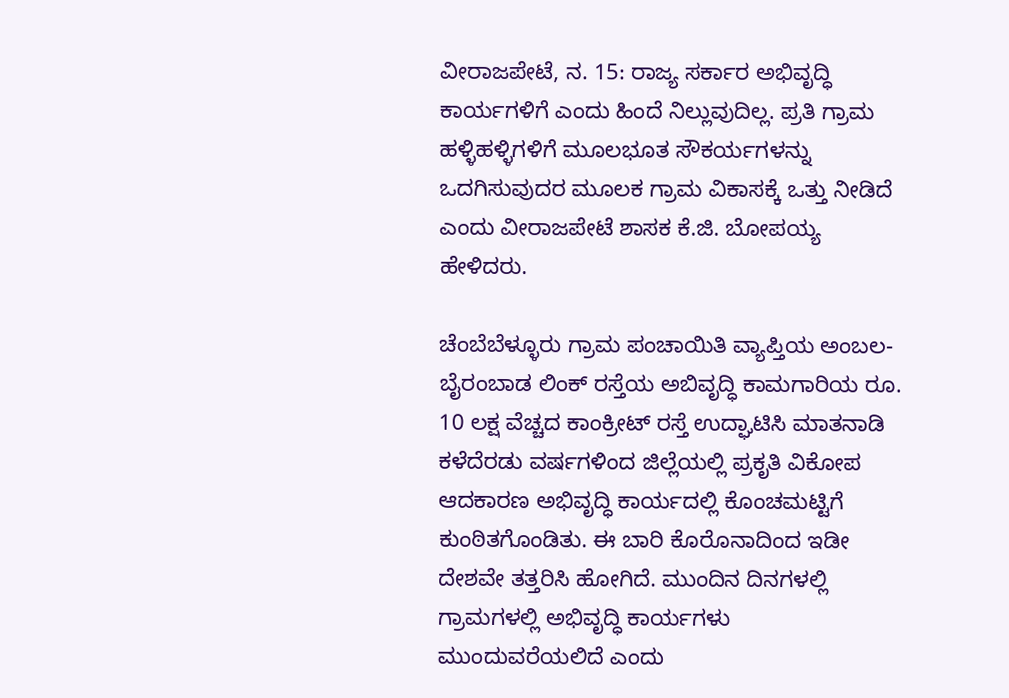ವೀರಾಜಪೇಟೆ, ನ. 15: ರಾಜ್ಯ ಸರ್ಕಾರ ಅಭಿವೃದ್ಧಿ ಕಾರ್ಯಗಳಿಗೆ ಎಂದು ಹಿಂದೆ ನಿಲ್ಲುವುದಿಲ್ಲ. ಪ್ರತಿ ಗ್ರಾಮ ಹಳ್ಳಿಹಳ್ಳಿಗಳಿಗೆ ಮೂಲಭೂತ ಸೌಕರ್ಯಗಳನ್ನು ಒದಗಿಸುವುದರ ಮೂಲಕ ಗ್ರಾಮ ವಿಕಾಸಕ್ಕೆ ಒತ್ತು ನೀಡಿದೆ ಎಂದು ವೀರಾಜಪೇಟೆ ಶಾಸಕ ಕೆ.ಜಿ. ಬೋಪಯ್ಯ ಹೇಳಿದರು.

ಚೆಂಬೆಬೆಳ್ಳೂರು ಗ್ರಾಮ ಪಂಚಾಯಿತಿ ವ್ಯಾಪ್ತಿಯ ಅಂಬಲ-ಬೈರಂಬಾಡ ಲಿಂಕ್ ರಸ್ತೆಯ ಅಬಿವೃದ್ಧಿ ಕಾಮಗಾರಿಯ ರೂ. 10 ಲಕ್ಷ ವೆಚ್ಚದ ಕಾಂಕ್ರೀಟ್ ರಸ್ತೆ ಉದ್ಘಾಟಿಸಿ ಮಾತನಾಡಿ ಕಳೆದೆರಡು ವರ್ಷಗಳಿಂದ ಜಿಲ್ಲೆಯಲ್ಲಿ ಪ್ರಕೃತಿ ವಿಕೋಪ ಆದಕಾರಣ ಅಭಿವೃದ್ಧಿ ಕಾರ್ಯದಲ್ಲಿ ಕೊಂಚಮಟ್ಟಿಗೆ ಕುಂಠಿತಗೊಂಡಿತು. ಈ ಬಾರಿ ಕೊರೊನಾದಿಂದ ಇಡೀ ದೇಶವೇ ತತ್ತರಿಸಿ ಹೋಗಿದೆ. ಮುಂದಿನ ದಿನಗಳಲ್ಲಿ ಗ್ರಾಮಗಳಲ್ಲಿ ಅಭಿವೃದ್ಧಿ ಕಾರ್ಯಗಳು ಮುಂದುವರೆಯಲಿದೆ ಎಂದು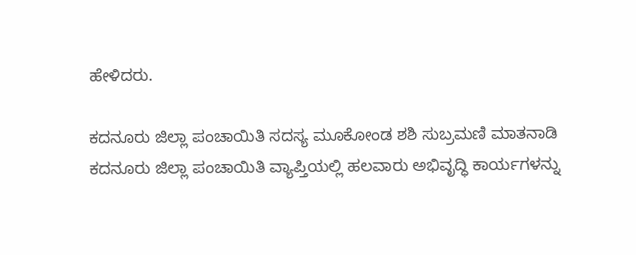ಹೇಳಿದರು.

ಕದನೂರು ಜಿಲ್ಲಾ ಪಂಚಾಯಿತಿ ಸದಸ್ಯ ಮೂಕೋಂಡ ಶಶಿ ಸುಬ್ರಮಣಿ ಮಾತನಾಡಿ ಕದನೂರು ಜಿಲ್ಲಾ ಪಂಚಾಯಿತಿ ವ್ಯಾಪ್ತಿಯಲ್ಲಿ ಹಲವಾರು ಅಭಿವೃದ್ಧಿ ಕಾರ್ಯಗಳನ್ನು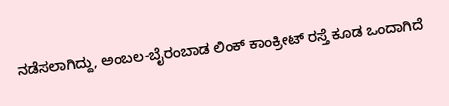ನಡೆಸಲಾಗಿದ್ದು, ಅಂಬಲ-ಬೈರಂಬಾಡ ಲಿಂಕ್ ಕಾಂಕ್ರೀಟ್ ರಸ್ತೆ ಕೂಡ ಒಂದಾಗಿದೆ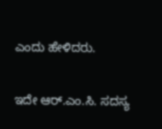ಎಂದು ಹೇಳಿದರು.

ಇದೇ ಆರ್.ಎಂ.ಸಿ. ಸದಸ್ಯ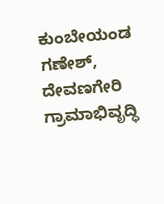ಕುಂಬೇಯಂಡ ಗಣೇಶ್, ದೇವಣಗೇರಿ ಗ್ರಾಮಾಭಿವೃದ್ಧಿ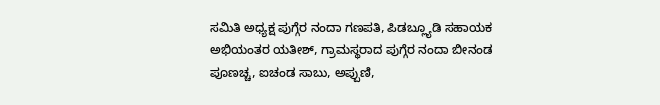ಸಮಿತಿ ಅಧ್ಯಕ್ಷ ಪುಗ್ಗೆರ ನಂದಾ ಗಣಪತಿ, ಪಿಡಬ್ಲ್ಯೂಡಿ ಸಹಾಯಕ ಅಭಿಯಂತರ ಯತೀಶ್, ಗ್ರಾಮಸ್ಥರಾದ ಪುಗ್ಗೆರ ನಂದಾ ಬೀನಂಡ ಪೂಣಚ್ಚ, ಐಚಂಡ ಸಾಬು, ಅಪ್ಪುಣಿ,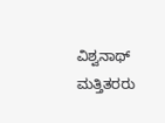ವಿಶ್ವನಾಥ್ ಮತ್ತಿತರರು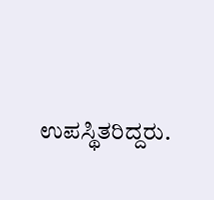ಉಪಸ್ಥಿತರಿದ್ದರು.